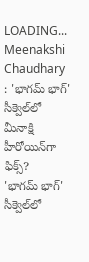LOADING...
Meenakshi Chaudhary : 'భాగమ్ భాగ్' సీక్వెల్‌లో మీనాక్షి హీరోయిన్‌గా ఫిక్స్?
'భాగమ్ భాగ్' సీక్వెల్‌లో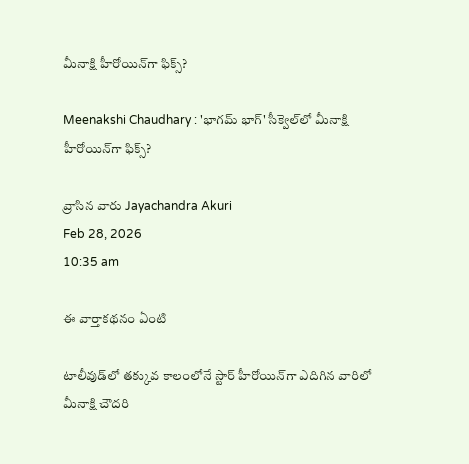మీనాక్షి హీరోయిన్‌గా ఫిక్స్?

Meenakshi Chaudhary : 'భాగమ్ భాగ్' సీక్వెల్‌లో మీనాక్షి హీరోయిన్‌గా ఫిక్స్?

వ్రాసిన వారు Jayachandra Akuri
Feb 28, 2026
10:35 am

ఈ వార్తాకథనం ఏంటి

టాలీవుడ్‌లో తక్కువ కాలంలోనే స్టార్ హీరోయిన్‌గా ఎదిగిన వారిలో మీనాక్షి చౌదరి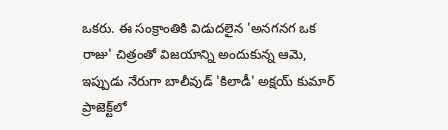ఒకరు. ఈ సంక్రాంతికి విడుదలైన 'అనగనగ ఒక రాజు' చిత్రంతో విజయాన్ని అందుకున్న ఆమె, ఇప్పుడు నేరుగా బాలీవుడ్ 'కిలాడీ' అక్షయ్ కుమార్ ప్రాజెక్ట్‌లో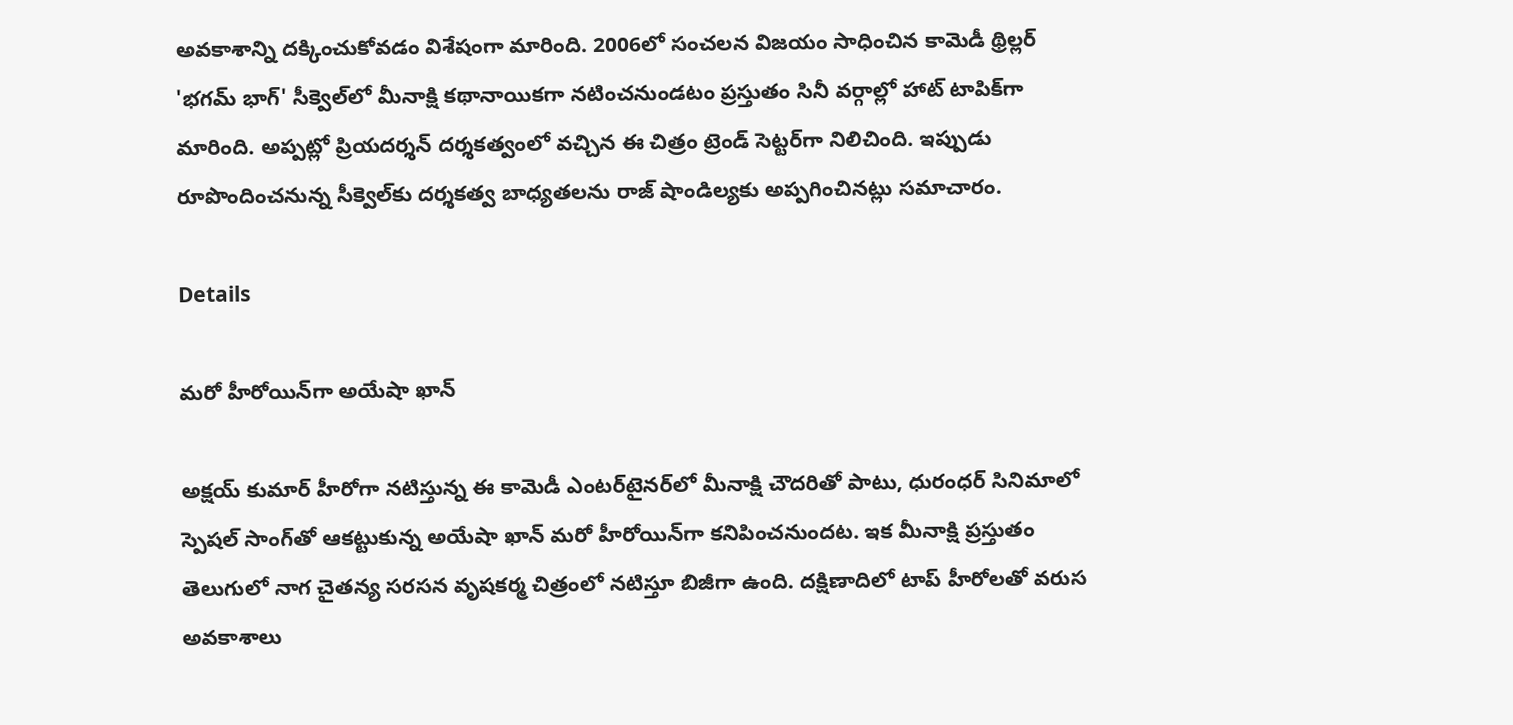అవకాశాన్ని దక్కించుకోవడం విశేషంగా మారింది. 2006లో సంచలన విజయం సాధించిన కామెడీ థ్రిల్లర్ 'భగమ్ భాగ్' సీక్వెల్‌లో మీనాక్షి కథానాయికగా నటించనుండటం ప్రస్తుతం సినీ వర్గాల్లో హాట్ టాపిక్‌గా మారింది. అప్పట్లో ప్రియదర్శన్ దర్శకత్వంలో వచ్చిన ఈ చిత్రం ట్రెండ్ సెట్టర్‌గా నిలిచింది. ఇప్పుడు రూపొందించనున్న సీక్వెల్‌కు దర్శకత్వ బాధ్యతలను రాజ్ షాండిల్యకు అప్పగించినట్లు సమాచారం.

Details

మరో హీరోయిన్‌గా అయేషా ఖాన్

అక్షయ్ కుమార్ హీరోగా నటిస్తున్న ఈ కామెడీ ఎంటర్‌టైనర్‌లో మీనాక్షి చౌదరితో పాటు, ధురంధర్ సినిమాలో స్పెషల్ సాంగ్‌తో ఆకట్టుకున్న అయేషా ఖాన్ మరో హీరోయిన్‌గా కనిపించనుందట. ఇక మీనాక్షి ప్రస్తుతం తెలుగులో నాగ చైతన్య సరసన వృషకర్మ చిత్రంలో నటిస్తూ బిజీగా ఉంది. దక్షిణాదిలో టాప్ హీరోలతో వరుస అవకాశాలు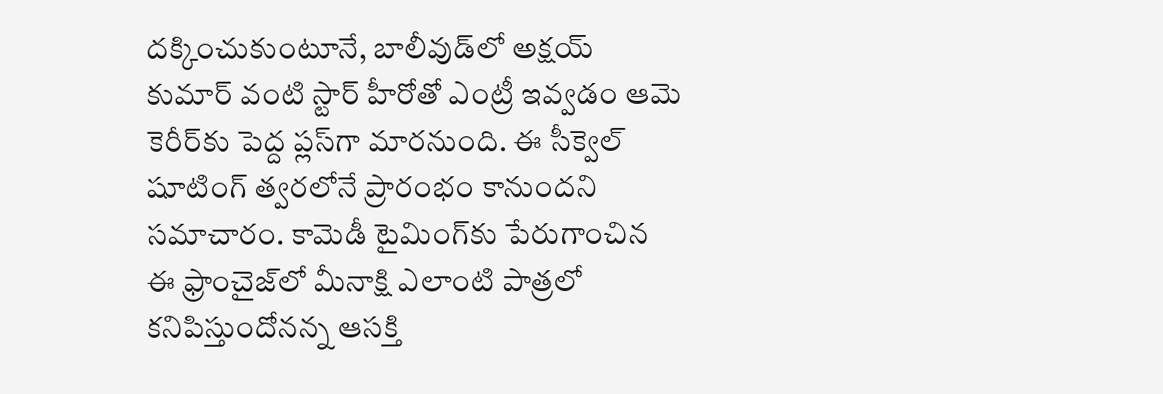దక్కించుకుంటూనే, బాలీవుడ్‌లో అక్షయ్ కుమార్ వంటి స్టార్ హీరోతో ఎంట్రీ ఇవ్వడం ఆమె కెరీర్‌కు పెద్ద ప్లస్‌గా మారనుంది. ఈ సీక్వెల్ షూటింగ్ త్వరలోనే ప్రారంభం కానుందని సమాచారం. కామెడీ టైమింగ్‌కు పేరుగాంచిన ఈ ఫ్రాంచైజ్‌లో మీనాక్షి ఎలాంటి పాత్రలో కనిపిస్తుందోనన్న ఆసక్తి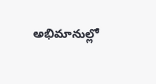అభిమానుల్లో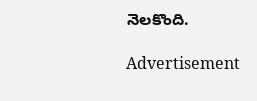నెలకొంది.

Advertisement